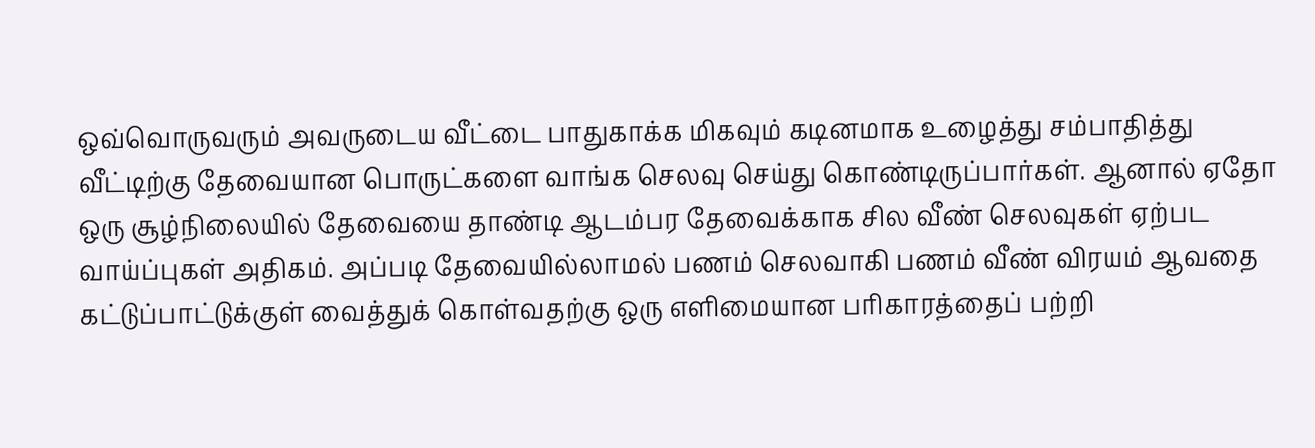ஒவ்வொருவரும் அவருடைய வீட்டை பாதுகாக்க மிகவும் கடினமாக உழைத்து சம்பாதித்து வீட்டிற்கு தேவையான பொருட்களை வாங்க செலவு செய்து கொண்டிருப்பார்கள். ஆனால் ஏதோ ஒரு சூழ்நிலையில் தேவையை தாண்டி ஆடம்பர தேவைக்காக சில வீண் செலவுகள் ஏற்பட வாய்ப்புகள் அதிகம். அப்படி தேவையில்லாமல் பணம் செலவாகி பணம் வீண் விரயம் ஆவதை கட்டுப்பாட்டுக்குள் வைத்துக் கொள்வதற்கு ஒரு எளிமையான பரிகாரத்தைப் பற்றி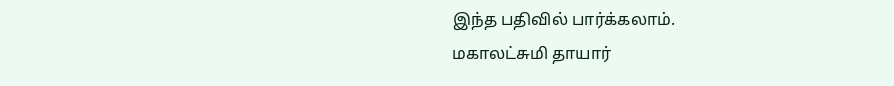இந்த பதிவில் பார்க்கலாம்.
மகாலட்சுமி தாயார்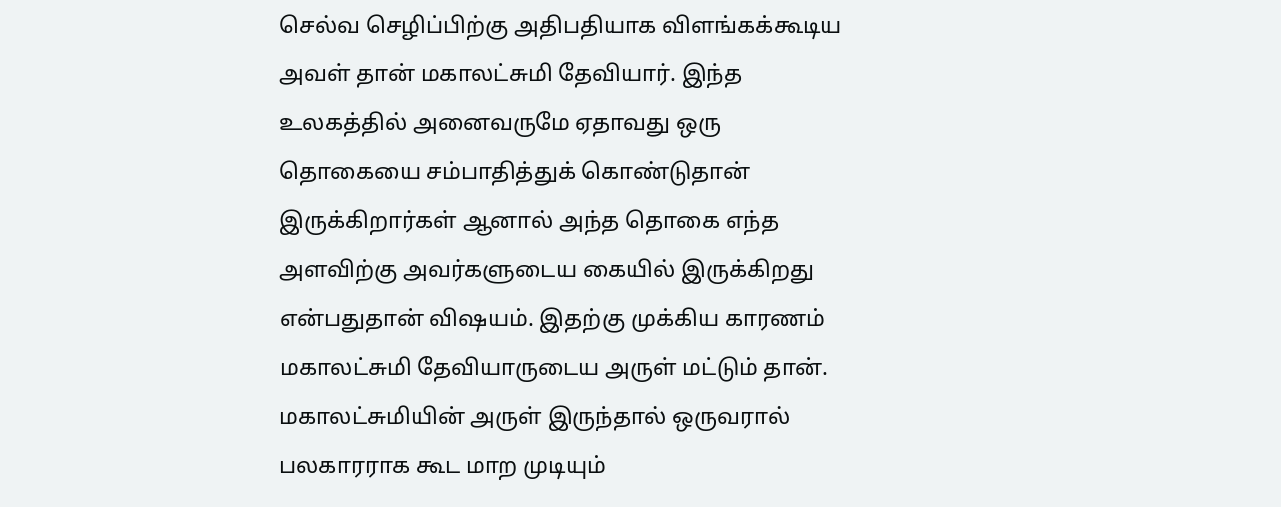செல்வ செழிப்பிற்கு அதிபதியாக விளங்கக்கூடிய அவள் தான் மகாலட்சுமி தேவியார். இந்த உலகத்தில் அனைவருமே ஏதாவது ஒரு தொகையை சம்பாதித்துக் கொண்டுதான் இருக்கிறார்கள் ஆனால் அந்த தொகை எந்த அளவிற்கு அவர்களுடைய கையில் இருக்கிறது என்பதுதான் விஷயம். இதற்கு முக்கிய காரணம் மகாலட்சுமி தேவியாருடைய அருள் மட்டும் தான். மகாலட்சுமியின் அருள் இருந்தால் ஒருவரால் பலகாரராக கூட மாற முடியும்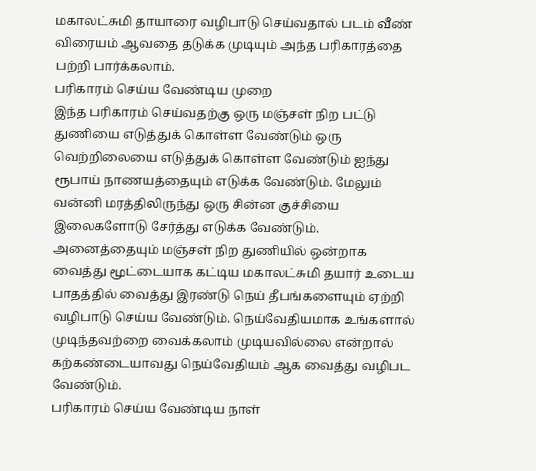மகாலட்சுமி தாயாரை வழிபாடு செய்வதால் படம் வீண் விரையம் ஆவதை தடுக்க முடியும் அந்த பரிகாரத்தை பற்றி பார்க்கலாம்.
பரிகாரம் செய்ய வேண்டிய முறை
இந்த பரிகாரம் செய்வதற்கு ஒரு மஞ்சள் நிற பட்டு துணியை எடுத்துக் கொள்ள வேண்டும் ஒரு வெற்றிலையை எடுத்துக் கொள்ள வேண்டும் ஐந்து ரூபாய் நாணயத்தையும் எடுக்க வேண்டும். மேலும் வன்னி மரத்திலிருந்து ஒரு சின்ன குச்சியை இலைகளோடு சேர்த்து எடுக்க வேண்டும். அனைத்தையும் மஞ்சள் நிற துணியில் ஒன்றாக வைத்து மூட்டையாக கட்டிய மகாலட்சுமி தயார் உடைய பாதத்தில் வைத்து இரண்டு நெய் தீபங்களையும் ஏற்றி வழிபாடு செய்ய வேண்டும். நெய்வேதியமாக உங்களால் முடிந்தவற்றை வைக்கலாம் முடியவில்லை என்றால் கற்கண்டையாவது நெய்வேதியம் ஆக வைத்து வழிபட வேண்டும்.
பரிகாரம் செய்ய வேண்டிய நாள்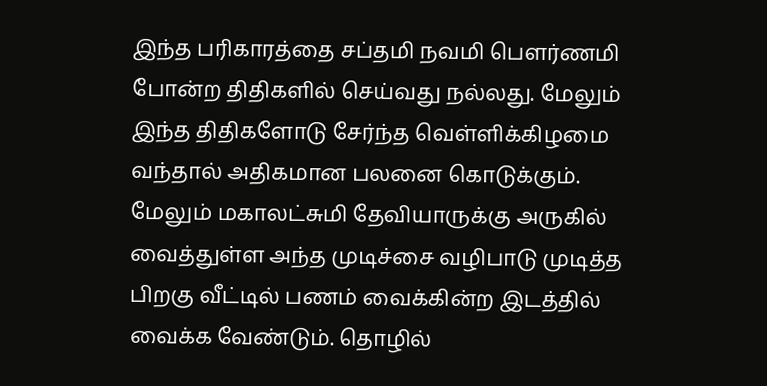இந்த பரிகாரத்தை சப்தமி நவமி பௌர்ணமி போன்ற திதிகளில் செய்வது நல்லது. மேலும் இந்த திதிகளோடு சேர்ந்த வெள்ளிக்கிழமை வந்தால் அதிகமான பலனை கொடுக்கும். மேலும் மகாலட்சுமி தேவியாருக்கு அருகில் வைத்துள்ள அந்த முடிச்சை வழிபாடு முடித்த பிறகு வீட்டில் பணம் வைக்கின்ற இடத்தில் வைக்க வேண்டும். தொழில்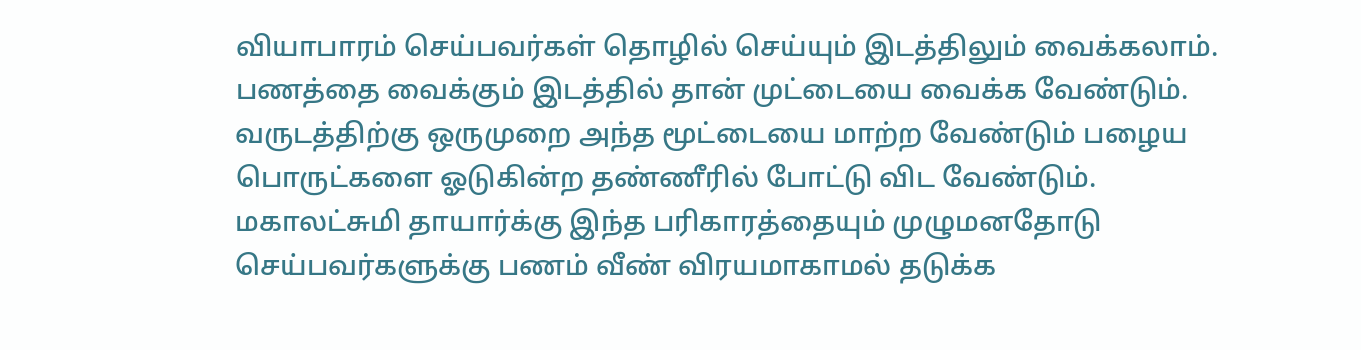வியாபாரம் செய்பவர்கள் தொழில் செய்யும் இடத்திலும் வைக்கலாம். பணத்தை வைக்கும் இடத்தில் தான் முட்டையை வைக்க வேண்டும். வருடத்திற்கு ஒருமுறை அந்த மூட்டையை மாற்ற வேண்டும் பழைய பொருட்களை ஓடுகின்ற தண்ணீரில் போட்டு விட வேண்டும். மகாலட்சுமி தாயார்க்கு இந்த பரிகாரத்தையும் முழுமனதோடு செய்பவர்களுக்கு பணம் வீண் விரயமாகாமல் தடுக்க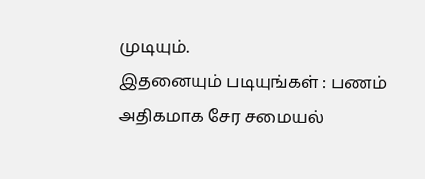முடியும்.
இதனையும் படியுங்கள் : பணம் அதிகமாக சேர சமையல்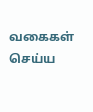வகைகள் செய்ய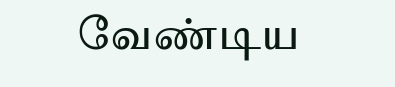வேண்டிய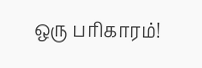ஒரு பரிகாரம்!